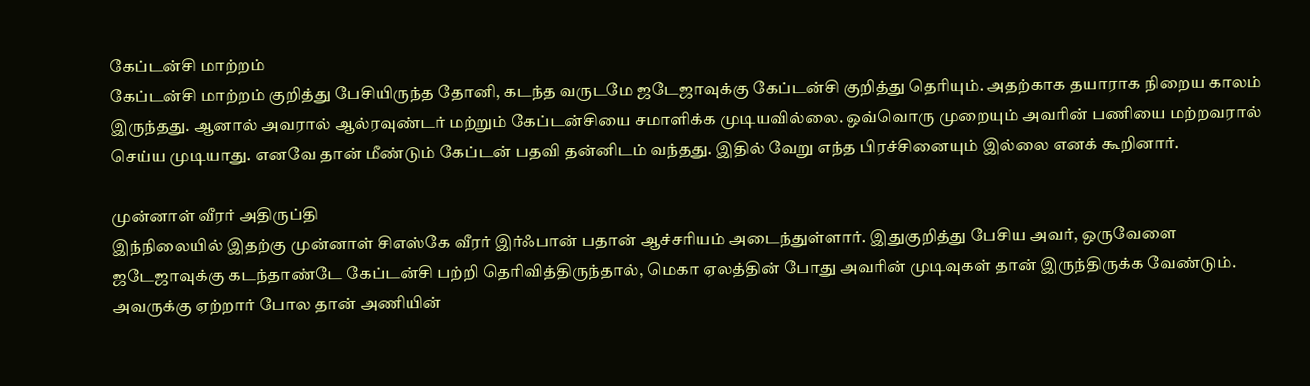கேப்டன்சி மாற்றம்
கேப்டன்சி மாற்றம் குறித்து பேசியிருந்த தோனி, கடந்த வருடமே ஜடேஜாவுக்கு கேப்டன்சி குறித்து தெரியும். அதற்காக தயாராக நிறைய காலம் இருந்தது. ஆனால் அவரால் ஆல்ரவுண்டர் மற்றும் கேப்டன்சியை சமாளிக்க முடியவில்லை. ஒவ்வொரு முறையும் அவரின் பணியை மற்றவரால் செய்ய முடியாது. எனவே தான் மீண்டும் கேப்டன் பதவி தன்னிடம் வந்தது. இதில் வேறு எந்த பிரச்சினையும் இல்லை எனக் கூறினார்.

முன்னாள் வீரர் அதிருப்தி
இந்நிலையில் இதற்கு முன்னாள் சிஎஸ்கே வீரர் இர்ஃபான் பதான் ஆச்சரியம் அடைந்துள்ளார். இதுகுறித்து பேசிய அவர், ஒருவேளை ஜடேஜாவுக்கு கடந்தாண்டே கேப்டன்சி பற்றி தெரிவித்திருந்தால், மெகா ஏலத்தின் போது அவரின் முடிவுகள் தான் இருந்திருக்க வேண்டும். அவருக்கு ஏற்றார் போல தான் அணியின்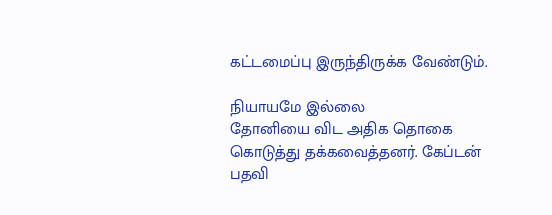கட்டமைப்பு இருந்திருக்க வேண்டும்.

நியாயமே இல்லை
தோனியை விட அதிக தொகை கொடுத்து தக்கவைத்தனர். கேப்டன் பதவி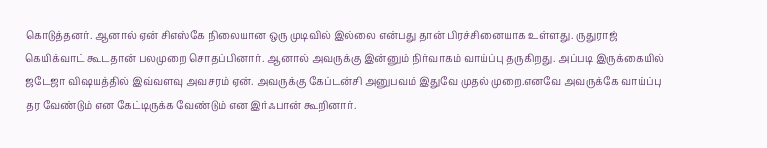கொடுத்தனர். ஆனால் ஏன் சிஎஸ்கே நிலையான ஒரு முடிவில் இல்லை என்பது தான் பிரச்சினையாக உள்ளது. ருதுராஜ் கெயிக்வாட் கூடதான் பலமுறை சொதப்பினார். ஆனால் அவருக்கு இன்னும் நிர்வாகம் வாய்ப்பு தருகிறது. அப்படி இருக்கையில் ஜடேஜா விஷயத்தில் இவ்வளவு அவசரம் ஏன். அவருக்கு கேப்டன்சி அனுபவம் இதுவே முதல் முறை.எனவே அவருக்கே வாய்ப்பு தர வேண்டும் என கேட்டிருக்க வேண்டும் என இர்ஃபான் கூறினார்.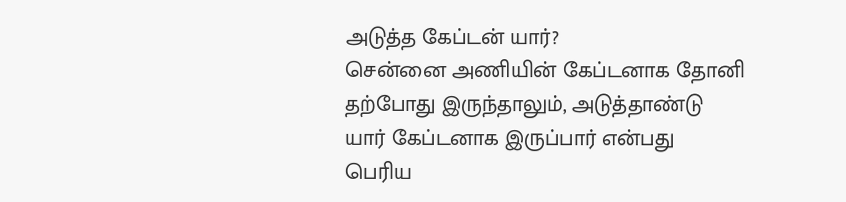அடுத்த கேப்டன் யார்?
சென்னை அணியின் கேப்டனாக தோனி தற்போது இருந்தாலும், அடுத்தாண்டு யார் கேப்டனாக இருப்பார் என்பது பெரிய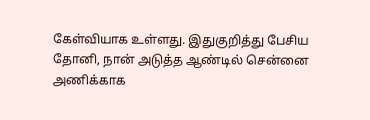கேள்வியாக உள்ளது. இதுகுறித்து பேசிய தோனி, நான் அடுத்த ஆண்டில் சென்னை அணிக்காக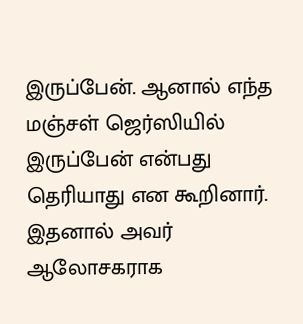இருப்பேன். ஆனால் எந்த மஞ்சள் ஜெர்ஸியில் இருப்பேன் என்பது தெரியாது என கூறினார். இதனால் அவர் ஆலோசகராக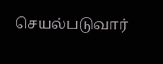செயல்படுவார்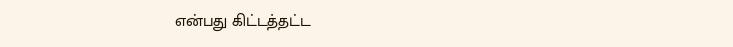என்பது கிட்டத்தட்ட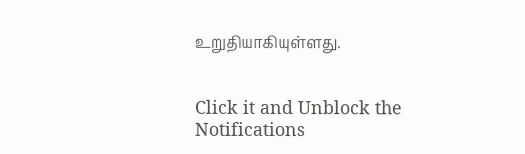உறுதியாகியுள்ளது.


Click it and Unblock the Notifications